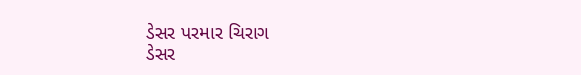ડેસર પરમાર ચિરાગ
ડેસર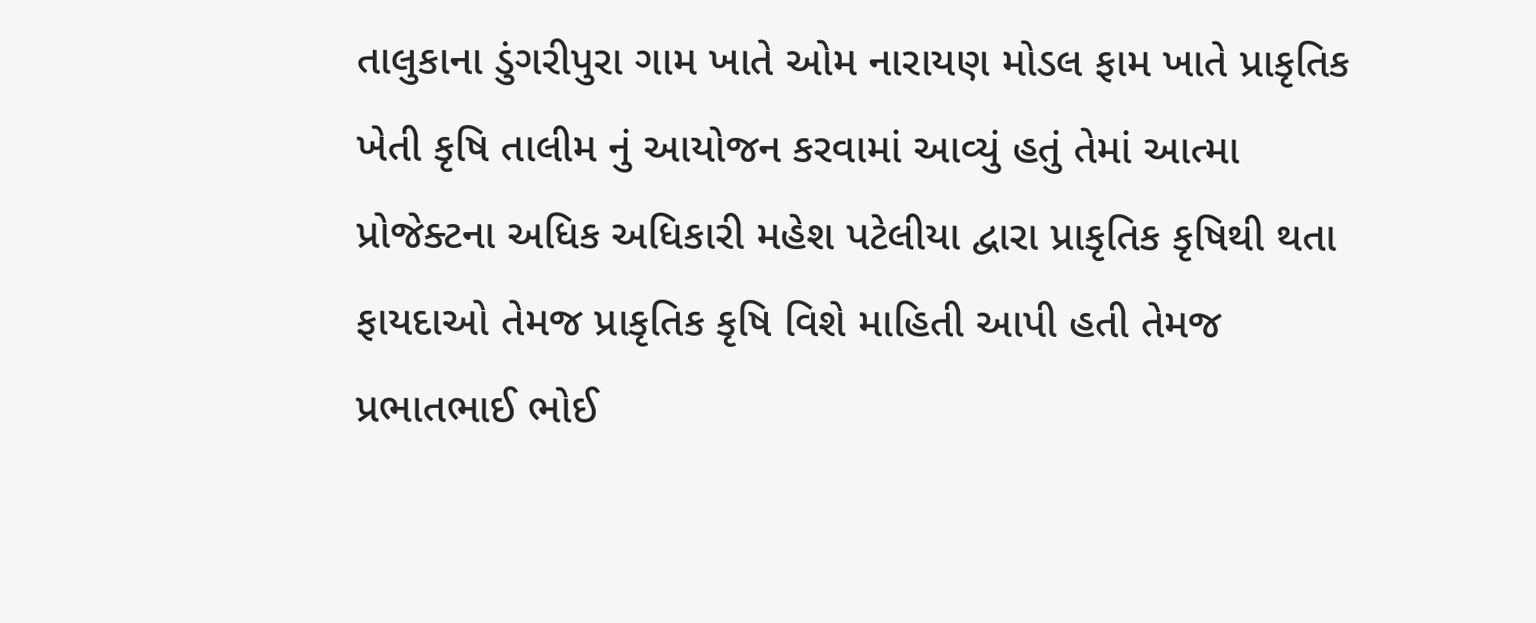તાલુકાના ડુંગરીપુરા ગામ ખાતે ઓમ નારાયણ મોડલ ફામ ખાતે પ્રાકૃતિક ખેતી કૃષિ તાલીમ નું આયોજન કરવામાં આવ્યું હતું તેમાં આત્મા પ્રોજેક્ટના અધિક અધિકારી મહેશ પટેલીયા દ્વારા પ્રાકૃતિક કૃષિથી થતા ફાયદાઓ તેમજ પ્રાકૃતિક કૃષિ વિશે માહિતી આપી હતી તેમજ પ્રભાતભાઈ ભોઈ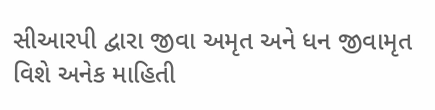સીઆરપી દ્વારા જીવા અમૃત અને ધન જીવામૃત વિશે અનેક માહિતી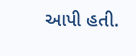આપી હતી.